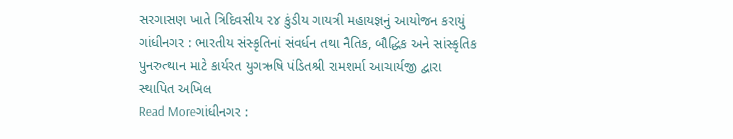સરગાસણ ખાતે ત્રિદિવસીય ૨૪ કુંડીય ગાયત્રી મહાયજ્ઞનું આયોજન કરાયું
ગાંધીનગર : ભારતીય સંસ્કૃતિનાં સંવર્ધન તથા નૈતિક, બૌદ્ધિક અને સાંસ્કૃતિક પુનરુત્થાન માટે કાર્યરત યુગઋષિ પંડિતશ્રી રામશર્મા આચાર્યજી દ્વારા સ્થાપિત અખિલ
Read Moreગાંધીનગર :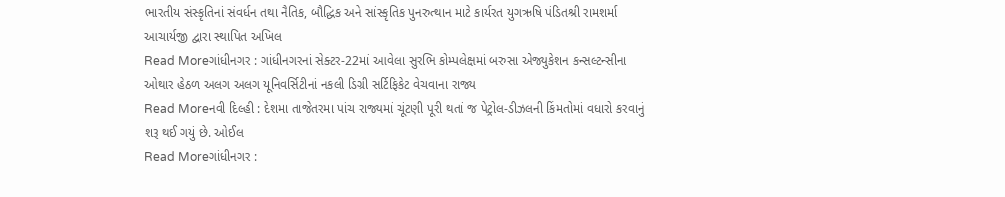ભારતીય સંસ્કૃતિનાં સંવર્ધન તથા નૈતિક, બૌદ્ધિક અને સાંસ્કૃતિક પુનરુત્થાન માટે કાર્યરત યુગઋષિ પંડિતશ્રી રામશર્મા આચાર્યજી દ્વારા સ્થાપિત અખિલ
Read Moreગાંધીનગર : ગાંધીનગરનાં સેક્ટર-22માં આવેલા સુરભિ કોમ્પલેક્ષમાં બરુસા એજ્યુકેશન કન્સલ્ટન્સીના ઓથાર હેઠળ અલગ અલગ યૂનિવર્સિટીનાં નકલી ડિગ્રી સર્ટિફિકેટ વેચવાના રાજ્ય
Read Moreનવી દિલ્હી : દેશમા તાજેતરમા પાંચ રાજ્યમાં ચૂંટણી પૂરી થતાં જ પેટ્રોલ-ડીઝલની કિંમતોમાં વધારો કરવાનું શરૂ થઈ ગયું છે. ઓઈલ
Read Moreગાંધીનગર :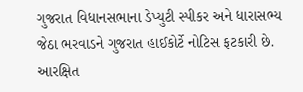ગુજરાત વિધાનસભાના ડેપ્યુટી સ્પીકર અને ધારાસભ્ય જેઠા ભરવાડને ગુજરાત હાઈકોર્ટે નોટિસ ફટકારી છે. આરક્ષિત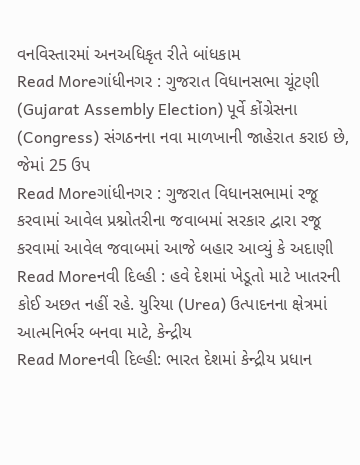વનવિસ્તારમાં અનઅધિકૃત રીતે બાંધકામ
Read Moreગાંધીનગર : ગુજરાત વિધાનસભા ચૂંટણી (Gujarat Assembly Election) પૂર્વે કોંગ્રેસના (Congress) સંગઠનના નવા માળખાની જાહેરાત કરાઇ છે, જેમાં 25 ઉપ
Read Moreગાંધીનગર : ગુજરાત વિધાનસભામાં રજૂ કરવામાં આવેલ પ્રશ્નોતરીના જવાબમાં સરકાર દ્વારા રજૂ કરવામાં આવેલ જવાબમાં આજે બહાર આવ્યું કે અદાણી
Read Moreનવી દિલ્હી : હવે દેશમાં ખેડૂતો માટે ખાતરની કોઈ અછત નહીં રહે. યુરિયા (Urea) ઉત્પાદનના ક્ષેત્રમાં આત્મનિર્ભર બનવા માટે, કેન્દ્રીય
Read Moreનવી દિલ્હી: ભારત દેશમાં કેન્દ્રીય પ્રધાન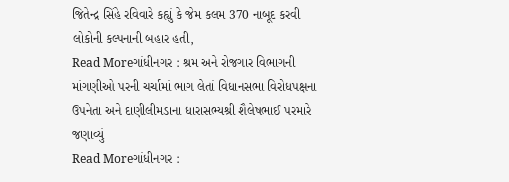જિતેન્દ્ર સિંહે રવિવારે કહ્યું કે જેમ કલમ 370 નાબૂદ કરવી લોકોની કલ્પનાની બહાર હતી,
Read Moreગાંધીનગર : શ્રમ અને રોજગાર વિભાગની માંગણીઓ પરની ચર્ચામાં ભાગ લેતાં વિધાનસભા વિરોધપક્ષના ઉપનેતા અને દાણીલીમડાના ધારાસભ્યશ્રી શૈલેષભાઈ પરમારે જણાવ્યું
Read Moreગાંધીનગર :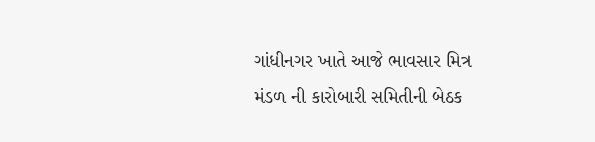ગાંધીનગર ખાતે આજે ભાવસાર મિત્ર મંડળ ની કારોબારી સમિતીની બેઠક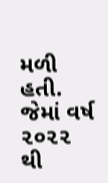મળી હતી. જેમાં વર્ષ ૨૦૨૨ થી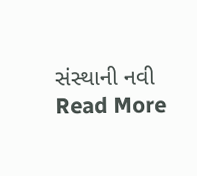સંસ્થાની નવી
Read More